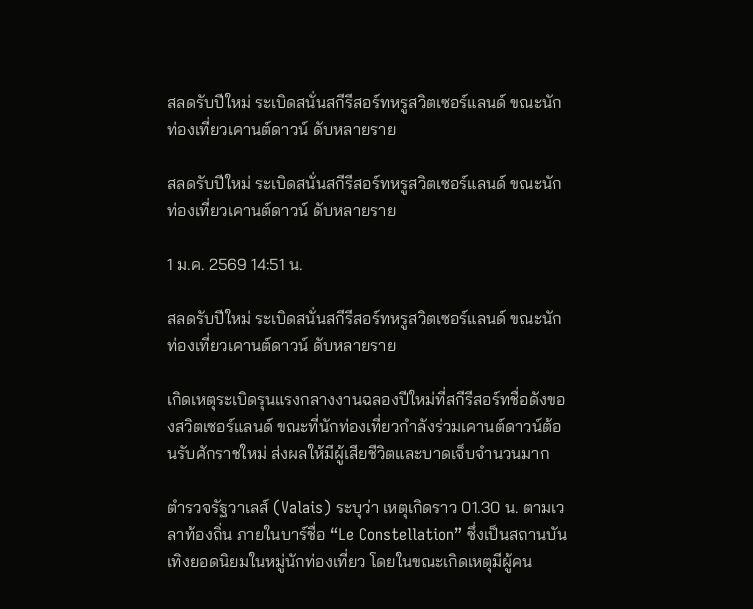สลดรับปีใหม่ ระเบิดสนั่นสกีรีสอร์ทหรูสวิตเซอร์แลนด์ ขณะนักท่องเที่ยวเคานต์ดาวน์ ดับหลายราย

สลดรับปีใหม่ ระเบิดสนั่นสกีรีสอร์ทหรูสวิตเซอร์แลนด์ ขณะนักท่องเที่ยวเคานต์ดาวน์ ดับหลายราย

1 ม.ค. 2569 14:51 น.

สลดรับปีใหม่ ระเบิดสนั่นสกีรีสอร์ทหรูสวิตเซอร์แลนด์ ขณะนักท่องเที่ยวเคานต์ดาวน์ ดับหลายราย

เกิดเหตุระเบิดรุนแรงกลางงานฉลองปีใหม่ที่สกีรีสอร์ทชื่อดังของสวิตเซอร์แลนด์ ขณะที่นักท่องเที่ยวกำลังร่วมเคานต์ดาวน์ต้อนรับศักราชใหม่ ส่งผลให้มีผู้เสียชีวิตและบาดเจ็บจำนวนมาก

ตำรวจรัฐวาเลส์ (Valais) ระบุว่า เหตุเกิดราว 01.30 น. ตามเวลาท้องถิ่น ภายในบาร์ชื่อ “Le Constellation” ซึ่งเป็นสถานบันเทิงยอดนิยมในหมู่นักท่องเที่ยว โดยในขณะเกิดเหตุมีผู้คน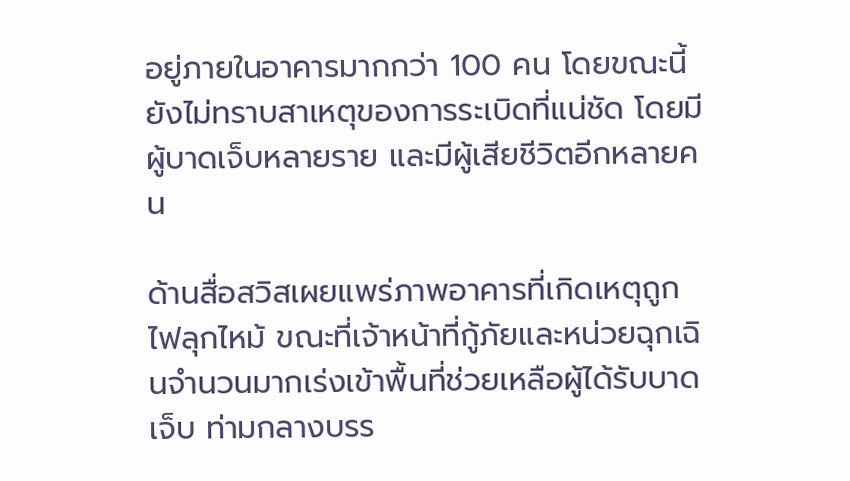อยู่ภายในอาคารมากกว่า 100 คน โดยขณะนี้ยังไม่ทราบสาเหตุของการระเบิดที่แน่ชัด โดยมีผู้บาดเจ็บหลายราย และมีผู้เสียชีวิตอีกหลายคน

ด้านสื่อสวิสเผยแพร่ภาพอาคารที่เกิดเหตุถูกไฟลุกไหม้ ขณะที่เจ้าหน้าที่กู้ภัยและหน่วยฉุกเฉินจำนวนมากเร่งเข้าพื้นที่ช่วยเหลือผู้ได้รับบาดเจ็บ ท่ามกลางบรร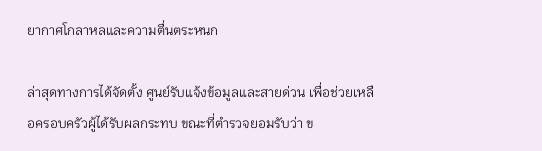ยากาศโกลาหลและความตื่นตระหนก

ล่าสุดทางการได้จัดตั้ง ศูนย์รับแจ้งข้อมูลและสายด่วน เพื่อช่วยเหลือครอบครัวผู้ได้รับผลกระทบ ขณะที่ตำรวจยอมรับว่า ข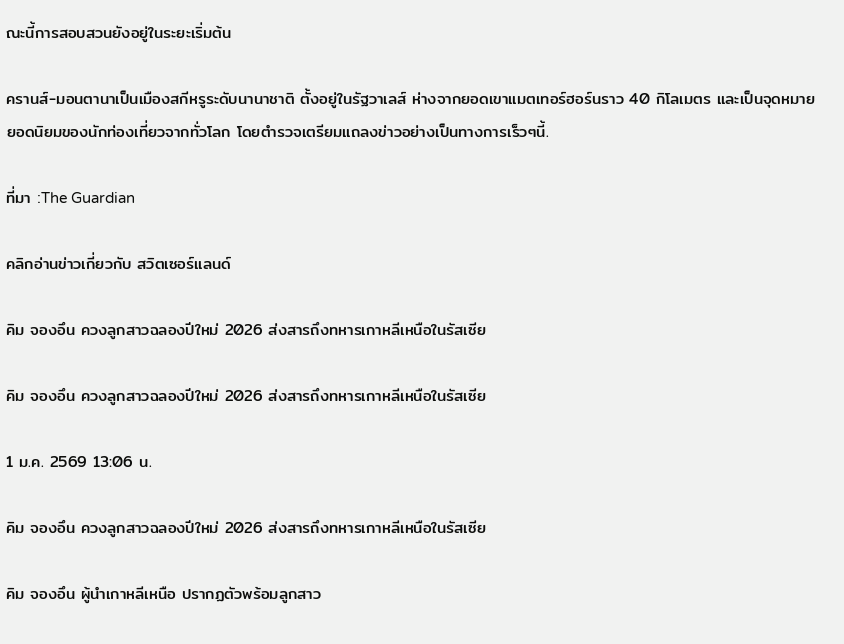ณะนี้การสอบสวนยังอยู่ในระยะเริ่มต้น

ครานส์-มอนตานาเป็นเมืองสกีหรูระดับนานาชาติ ตั้งอยู่ในรัฐวาเลส์ ห่างจากยอดเขาแมตเทอร์ฮอร์นราว 40 กิโลเมตร และเป็นจุดหมายยอดนิยมของนักท่องเที่ยวจากทั่วโลก โดยตำรวจเตรียมแถลงข่าวอย่างเป็นทางการเร็วๆนี้.

ที่มา :The Guardian

คลิกอ่านข่าวเกี่ยวกับ สวิตเซอร์แลนด์

คิม จองอึน ควงลูกสาวฉลองปีใหม่ 2026 ส่งสารถึงทหารเกาหลีเหนือในรัสเซีย

คิม จองอึน ควงลูกสาวฉลองปีใหม่ 2026 ส่งสารถึงทหารเกาหลีเหนือในรัสเซีย

1 ม.ค. 2569 13:06 น.

คิม จองอึน ควงลูกสาวฉลองปีใหม่ 2026 ส่งสารถึงทหารเกาหลีเหนือในรัสเซีย

คิม จองอึน ผู้นำเกาหลีเหนือ ปรากฏตัวพร้อมลูกสาว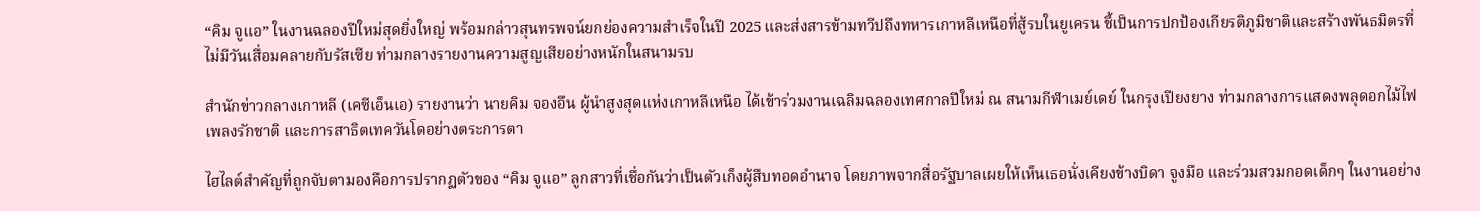“คิม จูแอ” ในงานฉลองปีใหม่สุดยิ่งใหญ่ พร้อมกล่าวสุนทรพจน์ยกย่องความสำเร็จในปี 2025 และส่งสารข้ามทวีปถึงทหารเกาหลีเหนือที่สู้รบในยูเครน ชี้เป็นการปกป้องเกียรติภูมิชาติและสร้างพันธมิตรที่ไม่มีวันเสื่อมคลายกับรัสเซีย ท่ามกลางรายงานความสูญเสียอย่างหนักในสนามรบ

สำนักข่าวกลางเกาหลี (เคซีเอ็นเอ) รายงานว่า นายคิม จองอึน ผู้นำสูงสุดแห่งเกาหลีเหนือ ได้เข้าร่วมงานเฉลิมฉลองเทศกาลปีใหม่ ณ สนามกีฬาเมย์เดย์ ในกรุงเปียงยาง ท่ามกลางการแสดงพลุดอกไม้ไฟ เพลงรักชาติ และการสาธิตเทควันโดอย่างตระการตา

ไฮไลต์สำคัญที่ถูกจับตามองคือการปรากฏตัวของ “คิม จูแอ” ลูกสาวที่เชื่อกันว่าเป็นตัวเก็งผู้สืบทอดอำนาจ โดยภาพจากสื่อรัฐบาลเผยให้เห็นเธอนั่งเคียงข้างบิดา จูงมือ และร่วมสวมกอดเด็กๆ ในงานอย่าง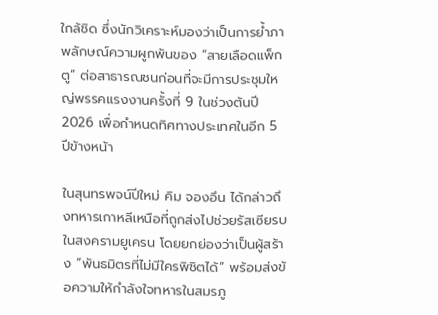ใกล้ชิด ซึ่งนักวิเคราะห์มองว่าเป็นการย้ำภาพลักษณ์ความผูกพันของ “สายเลือดแพ็กตู” ต่อสาธารณชนก่อนที่จะมีการประชุมใหญ่พรรคแรงงานครั้งที่ 9 ในช่วงต้นปี 2026 เพื่อกำหนดทิศทางประเทศในอีก 5 ปีข้างหน้า

ในสุนทรพจน์ปีใหม่ คิม จองอึน ได้กล่าวถึงทหารเกาหลีเหนือที่ถูกส่งไปช่วยรัสเซียรบในสงครามยูเครน โดยยกย่องว่าเป็นผู้สร้าง “พันธมิตรที่ไม่มีใครพิชิตได้” พร้อมส่งข้อความให้กำลังใจทหารในสมรภู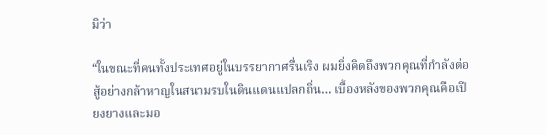มิว่า

“ในขณะที่คนทั้งประเทศอยู่ในบรรยากาศรื่นเริง ผมยิ่งคิดถึงพวกคุณที่กำลังต่อสู้อย่างกล้าหาญในสนามรบในดินแดนแปลกถิ่น… เบื้องหลังของพวกคุณคือเปียงยางและมอ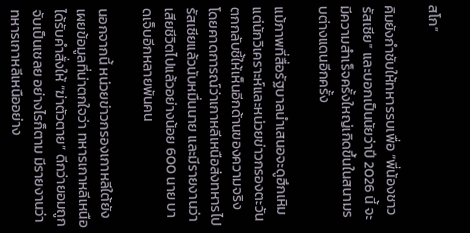สโก”

คิมยังกำชับให้ทหารรบเพื่อ “พี่น้องชาวรัสเซีย” และบอกเป็นนัยว่าปี 2026 นี้ จะมีความสำเร็จครั้งใหญ่เกิดขึ้นในสนามรบต่างแดนอีกครั้ง

แม้ภาพที่สื่อรัฐบาลนำเสนอจะดูฮึกเหิม แต่นักวิเคราะห์และหน่วยข่าวกรองตะวันตกกลับชี้ให้เห็นอีกด้านของความจริง โดยคาดการณ์ว่าเกาหลีเหนือส่งทหารไปรัสเซียแล้วนับหมื่นนาย และมีรายงานว่าเสียชีวิตไปแล้วอย่างน้อย 600 นาย บาดเจ็บอีกหลายพันคน

นอกจากนี้ หน่วยข่าวกรองเกาหลีใต้ยังเผยข้อมูลที่น่าตกใจว่า ทหารเกาหลีเหนือได้รับคำสั่งให้ “ฆ่าตัวตาย” ดีกว่ายอมถูกจับเป็นเชลย อย่างไรก็ตาม มีรายงานว่าทหารเกาหลีเหนืออย่าง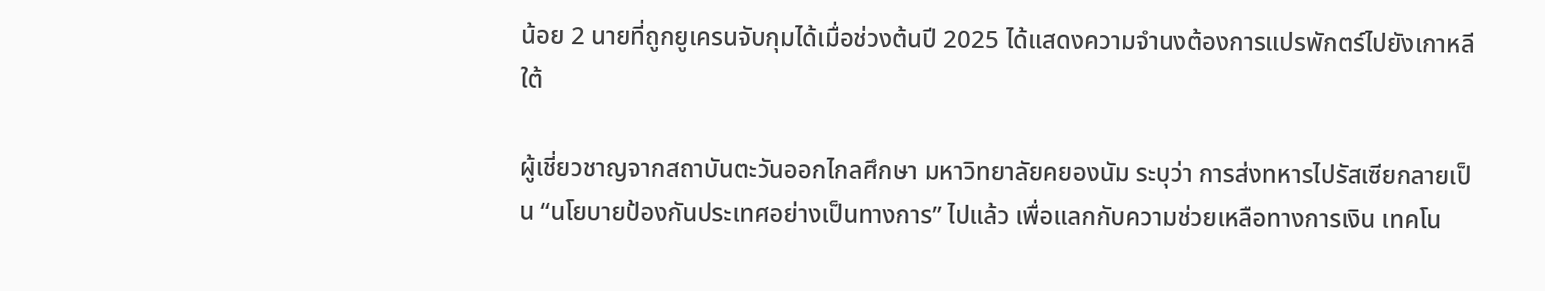น้อย 2 นายที่ถูกยูเครนจับกุมได้เมื่อช่วงต้นปี 2025 ได้แสดงความจำนงต้องการแปรพักตร์ไปยังเกาหลีใต้

ผู้เชี่ยวชาญจากสถาบันตะวันออกไกลศึกษา มหาวิทยาลัยคยองนัม ระบุว่า การส่งทหารไปรัสเซียกลายเป็น “นโยบายป้องกันประเทศอย่างเป็นทางการ” ไปแล้ว เพื่อแลกกับความช่วยเหลือทางการเงิน เทคโน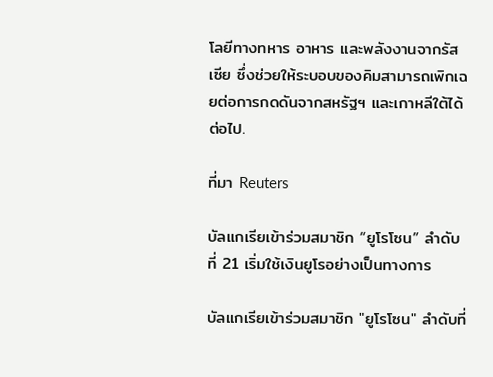โลยีทางทหาร อาหาร และพลังงานจากรัสเซีย ซึ่งช่วยให้ระบอบของคิมสามารถเพิกเฉยต่อการกดดันจากสหรัฐฯ และเกาหลีใต้ได้ต่อไป.

ที่มา Reuters

บัลแกเรียเข้าร่วมสมาชิก “ยูโรโซน” ลำดับที่ 21 เริ่มใช้เงินยูโรอย่างเป็นทางการ

บัลแกเรียเข้าร่วมสมาชิก "ยูโรโซน" ลำดับที่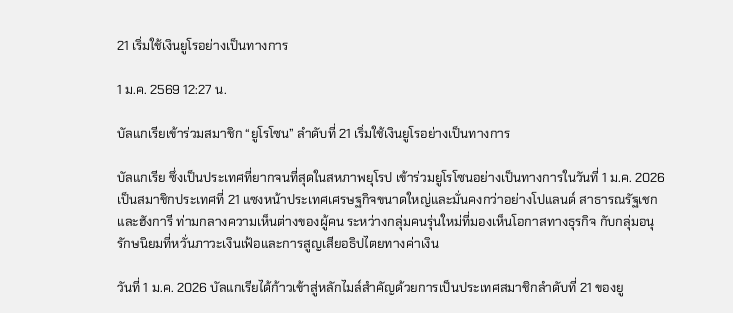21 เริ่มใช้เงินยูโรอย่างเป็นทางการ

1 ม.ค. 2569 12:27 น.

บัลแกเรียเข้าร่วมสมาชิก “ยูโรโซน” ลำดับที่ 21 เริ่มใช้เงินยูโรอย่างเป็นทางการ

บัลแกเรีย ซึ่งเป็นประเทศที่ยากจนที่สุดในสหภาพยุโรป เข้าร่วมยูโรโซนอย่างเป็นทางการในวันที่ 1 ม.ค. 2026 เป็นสมาชิกประเทศที่ 21 แซงหน้าประเทศเศรษฐกิจขนาดใหญ่และมั่นคงกว่าอย่างโปแลนด์ สาธารณรัฐเชก และฮังการี ท่ามกลางความเห็นต่างของผู้คน ระหว่างกลุ่มคนรุ่นใหม่ที่มองเห็นโอกาสทางธุรกิจ กับกลุ่มอนุรักษนิยมที่หวั่นภาวะเงินเฟ้อและการสูญเสียอธิปไตยทางค่าเงิน

วันที่ 1 ม.ค. 2026 บัลแกเรียได้ก้าวเข้าสู่หลักไมล์สำคัญด้วยการเป็นประเทศสมาชิกลำดับที่ 21 ของยู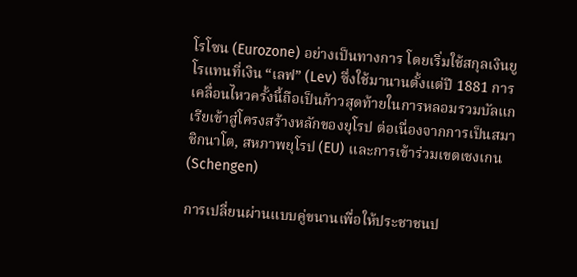โรโซน (Eurozone) อย่างเป็นทางการ โดยเริ่มใช้สกุลเงินยูโรแทนที่เงิน “เลฟ” (Lev) ซึ่งใช้มานานตั้งแต่ปี 1881 การเคลื่อนไหวครั้งนี้ถือเป็นก้าวสุดท้ายในการหลอมรวมบัลแกเรียเข้าสู่โครงสร้างหลักของยุโรป ต่อเนื่องจากการเป็นสมาชิกนาโต, สหภาพยุโรป (EU) และการเข้าร่วมเขตเชงเกน (Schengen)

การเปลี่ยนผ่านแบบคู่ขนานเพื่อให้ประชาชนป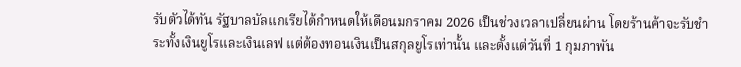รับตัวได้ทัน รัฐบาลบัลแกเรียได้กำหนดให้เดือนมกราคม 2026 เป็นช่วงเวลาเปลี่ยนผ่าน โดยร้านค้าจะรับชำระทั้งเงินยูโรและเงินเลฟ แต่ต้องทอนเงินเป็นสกุลยูโรเท่านั้น และตั้งแต่วันที่ 1 กุมภาพัน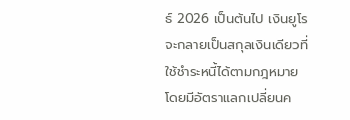ธ์ 2026 เป็นต้นไป เงินยูโรจะกลายเป็นสกุลเงินเดียวที่ใช้ชำระหนี้ได้ตามกฎหมาย โดยมีอัตราแลกเปลี่ยนค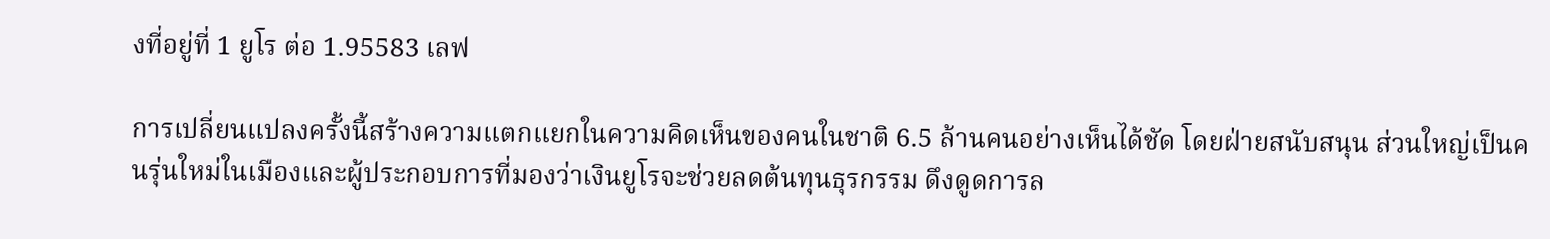งที่อยู่ที่ 1 ยูโร ต่อ 1.95583 เลฟ

การเปลี่ยนแปลงครั้งนี้สร้างความแตกแยกในความคิดเห็นของคนในชาติ 6.5 ล้านคนอย่างเห็นได้ชัด โดยฝ่ายสนับสนุน ส่วนใหญ่เป็นคนรุ่นใหม่ในเมืองและผู้ประกอบการที่มองว่าเงินยูโรจะช่วยลดต้นทุนธุรกรรม ดึงดูดการล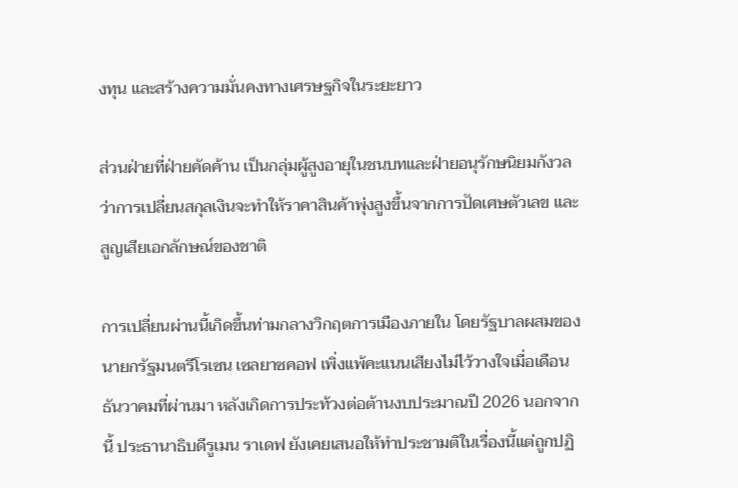งทุน และสร้างความมั่นคงทางเศรษฐกิจในระยะยาว

ส่วนฝ่ายที่ฝ่ายคัดค้าน เป็นกลุ่มผู้สูงอายุในชนบทและฝ่ายอนุรักษนิยมกังวลว่าการเปลี่ยนสกุลเงินจะทำให้ราคาสินค้าพุ่งสูงขึ้นจากการปัดเศษตัวเลข และสูญเสียเอกลักษณ์ของชาติ

การเปลี่ยนผ่านนี้เกิดขึ้นท่ามกลางวิกฤตการเมืองภายใน โดยรัฐบาลผสมของนายกรัฐมนตรีโรเซน เซลยาซคอฟ เพิ่งแพ้คะแนนเสียงไม่ไว้วางใจเมื่อเดือนธันวาคมที่ผ่านมา หลังเกิดการประท้วงต่อต้านงบประมาณปี 2026 นอกจากนี้ ประธานาธิบดีรูเมน ราเดฟ ยังเคยเสนอให้ทำประชามติในเรื่องนี้แต่ถูกปฏิ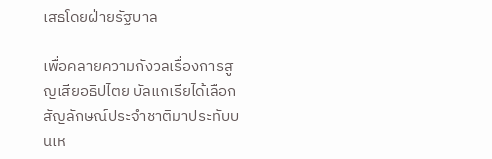เสธโดยฝ่ายรัฐบาล

เพื่อคลายความกังวลเรื่องการสูญเสียอธิปไตย บัลแกเรียได้เลือกสัญลักษณ์ประจำชาติมาประทับบนเห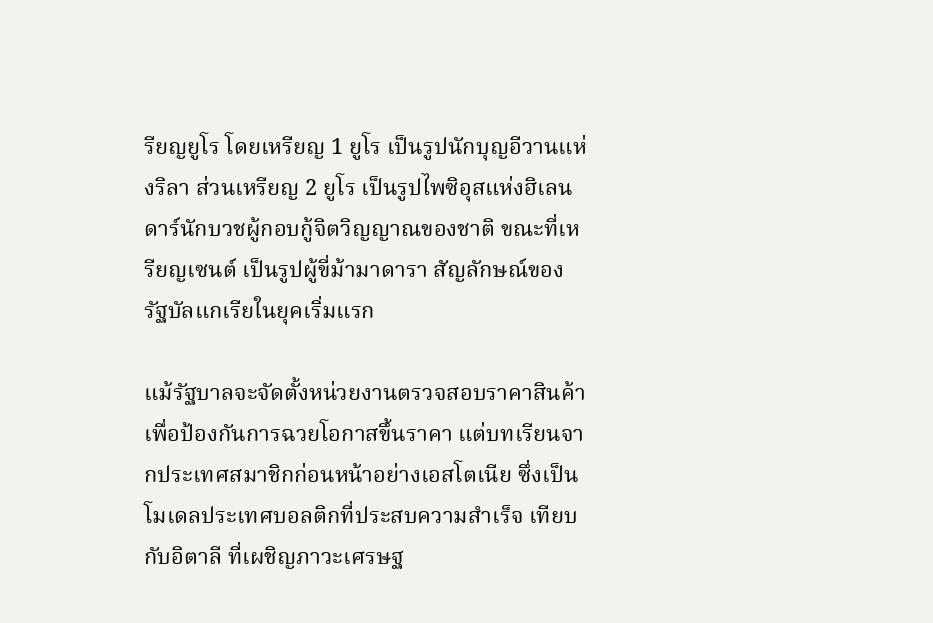รียญยูโร โดยเหรียญ 1 ยูโร เป็นรูปนักบุญอีวานแห่งริลา ส่วนเหรียญ 2 ยูโร เป็นรูปไพซิอุสแห่งฮิเลนดาร์นักบวชผู้กอบกู้จิตวิญญาณของชาติ ขณะที่เหรียญเซนต์ เป็นรูปผู้ขี่ม้ามาดารา สัญลักษณ์ของรัฐบัลแกเรียในยุคเริ่มแรก

แม้รัฐบาลจะจัดตั้งหน่วยงานตรวจสอบราคาสินค้าเพื่อป้องกันการฉวยโอกาสขึ้นราคา แต่บทเรียนจากประเทศสมาชิกก่อนหน้าอย่างเอสโตเนีย ซึ่งเป็นโมเดลประเทศบอลติกที่ประสบความสำเร็จ เทียบกับอิตาลี ที่เผชิญภาวะเศรษฐ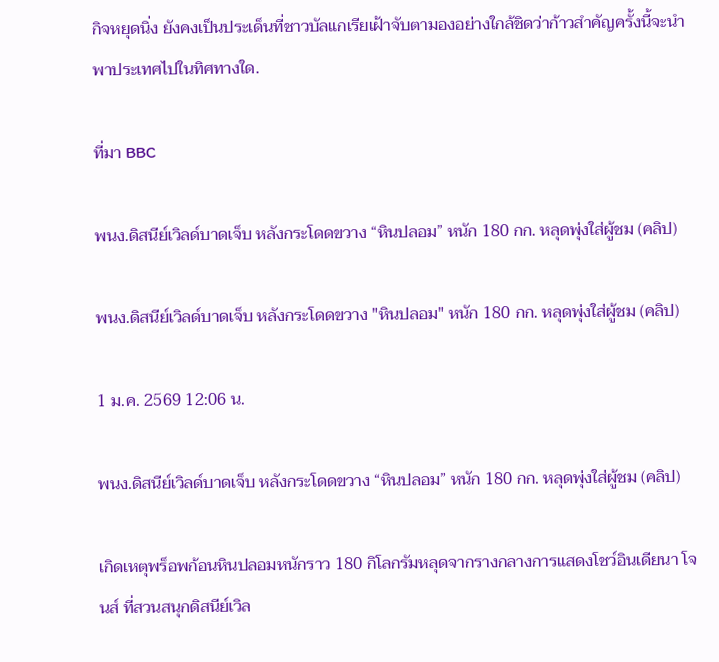กิจหยุดนิ่ง ยังคงเป็นประเด็นที่ชาวบัลแกเรียเฝ้าจับตามองอย่างใกล้ชิดว่าก้าวสำคัญครั้งนี้จะนำพาประเทศไปในทิศทางใด.

ที่มา BBC

พนง.ดิสนีย์เวิลด์บาดเจ็บ หลังกระโดดขวาง “หินปลอม” หนัก 180 กก. หลุดพุ่งใส่ผู้ชม (คลิป)

พนง.ดิสนีย์เวิลด์บาดเจ็บ หลังกระโดดขวาง "หินปลอม" หนัก 180 กก. หลุดพุ่งใส่ผู้ชม (คลิป)

1 ม.ค. 2569 12:06 น.

พนง.ดิสนีย์เวิลด์บาดเจ็บ หลังกระโดดขวาง “หินปลอม” หนัก 180 กก. หลุดพุ่งใส่ผู้ชม (คลิป)

เกิดเหตุพร็อพก้อนหินปลอมหนักราว 180 กิโลกรัมหลุดจากรางกลางการแสดงโชว์อินเดียนา โจนส์ ที่สวนสนุกดิสนีย์เวิล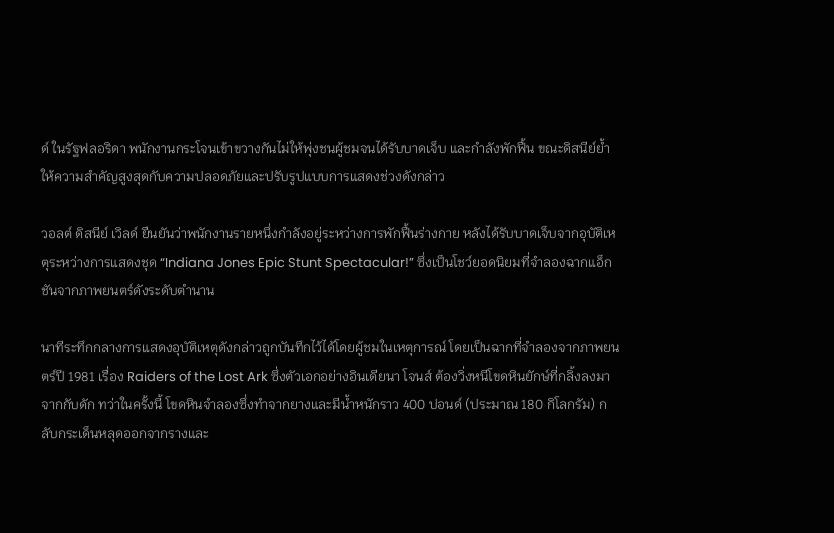ด์ ในรัฐฟลอริดา พนักงานกระโจนเข้าขวางกันไม่ให้พุ่งชนผู้ชมจนได้รับบาดเจ็บ และกำลังพักฟื้น ขณะดิสนีย์ย้ำให้ความสำคัญสูงสุดกับความปลอดภัยและปรับรูปแบบการแสดงช่วงดังกล่าว

วอลต์ ดิสนีย์ เวิลด์ ยืนยันว่าพนักงานรายหนึ่งกำลังอยู่ระหว่างการพักฟื้นร่างกาย หลังได้รับบาดเจ็บจากอุบัติเหตุระหว่างการแสดงชุด “Indiana Jones Epic Stunt Spectacular!” ซึ่งเป็นโชว์ยอดนิยมที่จำลองฉากแอ็กชันจากภาพยนตร์ดังระดับตำนาน

นาทีระทึกกลางการแสดงอุบัติเหตุดังกล่าวถูกบันทึกไว้ได้โดยผู้ชมในเหตุการณ์ โดยเป็นฉากที่จำลองจากภาพยนตร์ปี 1981 เรื่อง Raiders of the Lost Ark ซึ่งตัวเอกอย่างอินเดียนา โจนส์ ต้องวิ่งหนีโขดหินยักษ์ที่กลิ้งลงมาจากกับดัก ทว่าในครั้งนี้ โขดหินจำลองซึ่งทำจากยางและมีน้ำหนักราว 400 ปอนด์ (ประมาณ 180 กิโลกรัม) กลับกระเด็นหลุดออกจากรางและ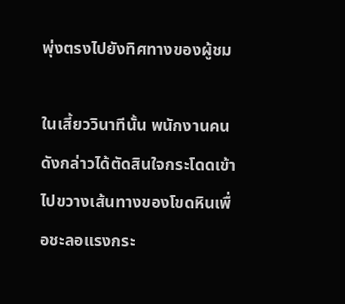พุ่งตรงไปยังทิศทางของผู้ชม

ในเสี้ยววินาทีนั้น พนักงานคนดังกล่าวได้ตัดสินใจกระโดดเข้าไปขวางเส้นทางของโขดหินเพื่อชะลอแรงกระ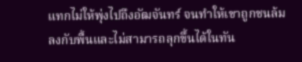แทกไม่ให้พุ่งไปถึงอัฒจันทร์ จนทำให้เขาถูกชนล้มลงกับพื้นและไม่สามารถลุกขึ้นได้ในทัน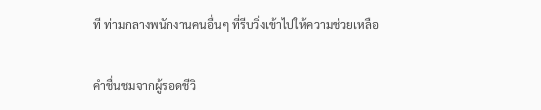ที ท่ามกลางพนักงานคนอื่นๆ ที่รีบวิ่งเข้าไปให้ความช่วยเหลือ

คำชื่นชมจากผู้รอดชีวิ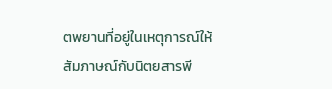ตพยานที่อยู่ในเหตุการณ์ให้สัมภาษณ์กับนิตยสารพี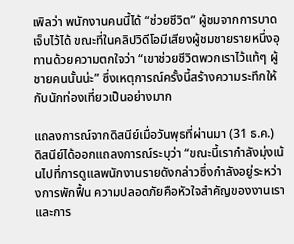เพิลว่า พนักงานคนนี้ได้ “ช่วยชีวิต” ผู้ชมจากการบาดเจ็บไว้ได้ ขณะที่ในคลิปวิดีโอมีเสียงผู้ชมชายรายหนึ่งอุทานด้วยความตกใจว่า “เขาช่วยชีวิตพวกเราไว้แท้ๆ ผู้ชายคนนั้นน่ะ” ซึ่งเหตุการณ์ครั้งนี้สร้างความระทึกให้กับนักท่องเที่ยวเป็นอย่างมาก

แถลงการณ์จากดิสนีย์เมื่อวันพุธที่ผ่านมา (31 ธ.ค.) ดิสนีย์ได้ออกแถลงการณ์ระบุว่า “ขณะนี้เรากำลังมุ่งเน้นไปที่การดูแลพนักงานรายดังกล่าวซึ่งกำลังอยู่ระหว่างการพักฟื้น ความปลอดภัยคือหัวใจสำคัญของงานเรา และการ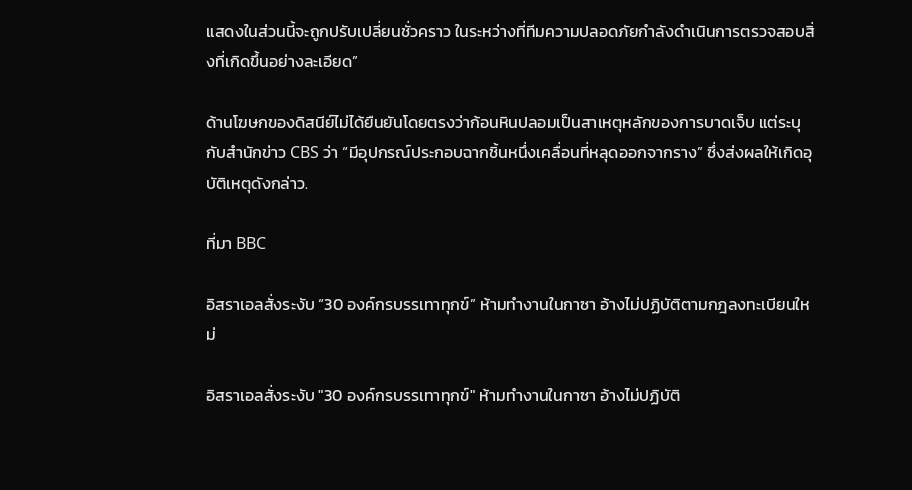แสดงในส่วนนี้จะถูกปรับเปลี่ยนชั่วคราว ในระหว่างที่ทีมความปลอดภัยกำลังดำเนินการตรวจสอบสิ่งที่เกิดขึ้นอย่างละเอียด”

ด้านโฆษกของดิสนีย์ไม่ได้ยืนยันโดยตรงว่าก้อนหินปลอมเป็นสาเหตุหลักของการบาดเจ็บ แต่ระบุกับสำนักข่าว CBS ว่า “มีอุปกรณ์ประกอบฉากชิ้นหนึ่งเคลื่อนที่หลุดออกจากราง” ซึ่งส่งผลให้เกิดอุบัติเหตุดังกล่าว.

ที่มา BBC

อิสราเอลสั่งระงับ “30 องค์กรบรรเทาทุกข์” ห้ามทำงานในกาซา อ้างไม่ปฏิบัติตามกฎลงทะเบียนใหม่

อิสราเอลสั่งระงับ "30 องค์กรบรรเทาทุกข์" ห้ามทำงานในกาซา อ้างไม่ปฏิบัติ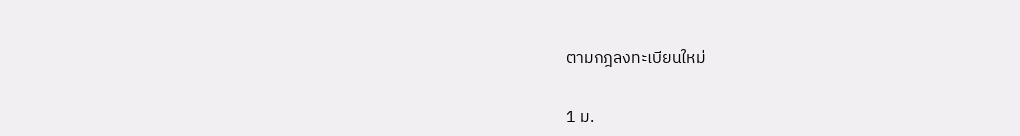ตามกฎลงทะเบียนใหม่

1 ม.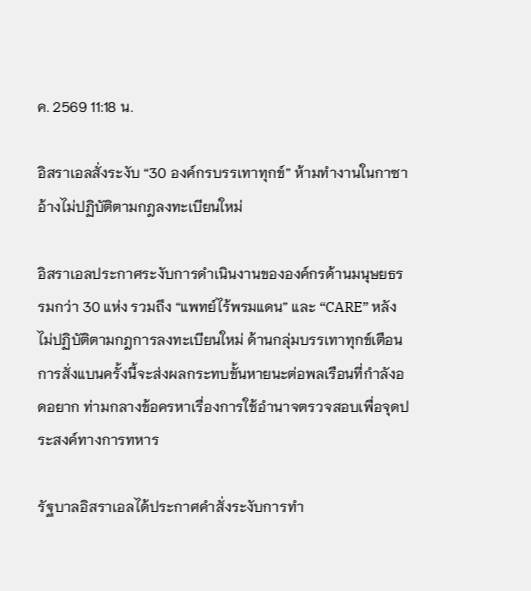ค. 2569 11:18 น.

อิสราเอลสั่งระงับ “30 องค์กรบรรเทาทุกข์” ห้ามทำงานในกาซา อ้างไม่ปฏิบัติตามกฎลงทะเบียนใหม่

อิสราเอลประกาศระงับการดำเนินงานขององค์กรด้านมนุษยธรรมกว่า 30 แห่ง รวมถึง “แพทย์ไร้พรมแดน” และ “CARE” หลังไม่ปฏิบัติตามกฎการลงทะเบียนใหม่ ด้านกลุ่มบรรเทาทุกข์เตือน การสั่งแบนครั้งนี้จะส่งผลกระทบขั้นหายนะต่อพลเรือนที่กำลังอดอยาก ท่ามกลางข้อครหาเรื่องการใช้อำนาจตรวจสอบเพื่อจุดประสงค์ทางการทหาร

รัฐบาลอิสราเอลได้ประกาศคำสั่งระงับการทำ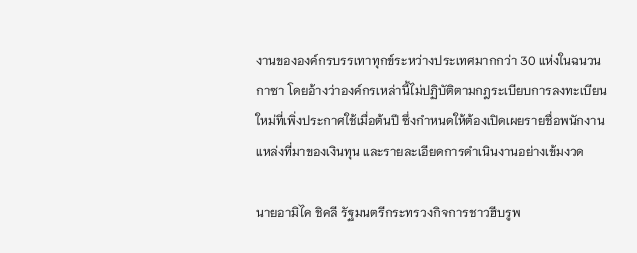งานขององค์กรบรรเทาทุกข์ระหว่างประเทศมากกว่า 30 แห่งในฉนวนกาซา โดยอ้างว่าองค์กรเหล่านี้ไม่ปฏิบัติตามกฎระเบียบการลงทะเบียนใหม่ที่เพิ่งประกาศใช้เมื่อต้นปี ซึ่งกำหนดให้ต้องเปิดเผยรายชื่อพนักงาน แหล่งที่มาของเงินทุน และรายละเอียดการดำเนินงานอย่างเข้มงวด

นายอามิไค ชิคลี รัฐมนตรีกระทรวงกิจการชาวฮีบรูพ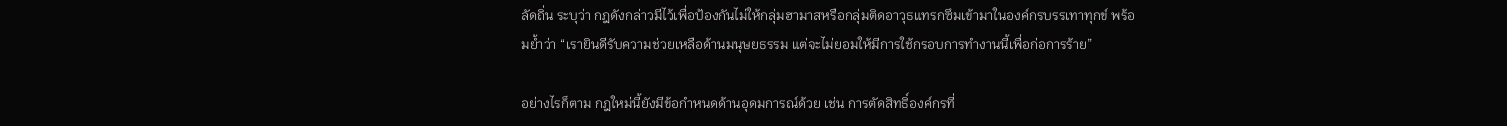ลัดถิ่น ระบุว่า กฎดังกล่าวมีไว้เพื่อป้องกันไม่ให้กลุ่มฮามาสหรือกลุ่มติดอาวุธแทรกซึมเข้ามาในองค์กรบรรเทาทุกข์ พร้อมย้ำว่า “เรายินดีรับความช่วยเหลือด้านมนุษยธรรม แต่จะไม่ยอมให้มีการใช้กรอบการทำงานนี้เพื่อก่อการร้าย”

อย่างไรก็ตาม กฎใหม่นี้ยังมีข้อกำหนดด้านอุดมการณ์ด้วย เช่น การตัดสิทธิ์องค์กรที่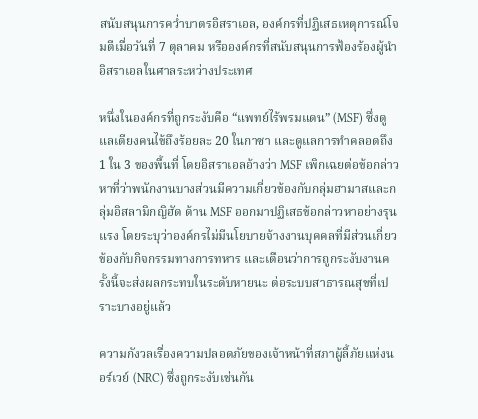สนับสนุนการคว่ำบาตรอิสราเอล, องค์กรที่ปฏิเสธเหตุการณ์โจมตีเมื่อวันที่ 7 ตุลาคม หรือองค์กรที่สนับสนุนการฟ้องร้องผู้นำอิสราเอลในศาลระหว่างประเทศ

หนึ่งในองค์กรที่ถูกระงับคือ “แพทย์ไร้พรมแดน” (MSF) ซึ่งดูแลเตียงคนไข้ถึงร้อยละ 20 ในกาซา และดูแลการทำคลอดถึง 1 ใน 3 ของพื้นที่ โดยอิสราเอลอ้างว่า MSF เพิกเฉยต่อข้อกล่าวหาที่ว่าพนักงานบางส่วนมีความเกี่ยวข้องกับกลุ่มฮามาสและกลุ่มอิสลามิกญิฮัด ด้าน MSF ออกมาปฏิเสธข้อกล่าวหาอย่างรุนแรง โดยระบุว่าองค์กรไม่มีนโยบายจ้างงานบุคคลที่มีส่วนเกี่ยวข้องกับกิจกรรมทางการทหาร และเตือนว่าการถูกระงับงานครั้งนี้จะส่งผลกระทบในระดับหายนะ ต่อระบบสาธารณสุขที่เปราะบางอยู่แล้ว

ความกังวลเรื่องความปลอดภัยของเจ้าหน้าที่สภาผู้ลี้ภัยแห่งนอร์เวย์ (NRC) ซึ่งถูกระงับเช่นกัน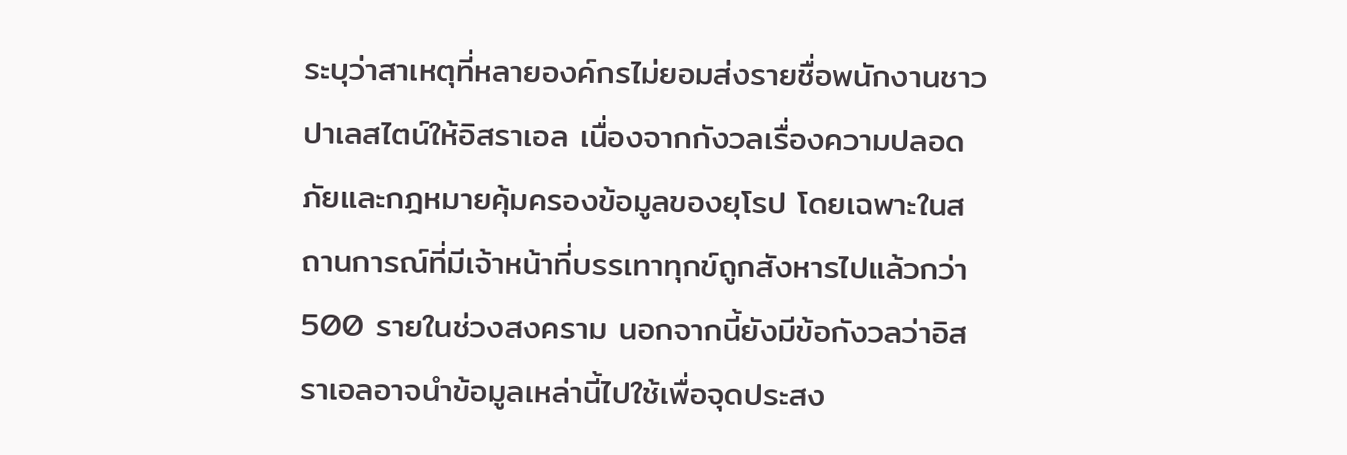ระบุว่าสาเหตุที่หลายองค์กรไม่ยอมส่งรายชื่อพนักงานชาวปาเลสไตน์ให้อิสราเอล เนื่องจากกังวลเรื่องความปลอดภัยและกฎหมายคุ้มครองข้อมูลของยุโรป โดยเฉพาะในสถานการณ์ที่มีเจ้าหน้าที่บรรเทาทุกข์ถูกสังหารไปแล้วกว่า 500 รายในช่วงสงคราม นอกจากนี้ยังมีข้อกังวลว่าอิสราเอลอาจนำข้อมูลเหล่านี้ไปใช้เพื่อจุดประสง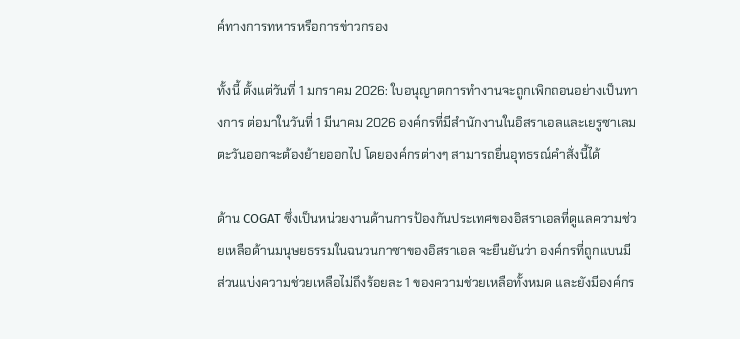ค์ทางการทหารหรือการข่าวกรอง

ทั้งนี้ ตั้งแต่วันที่ 1 มกราคม 2026: ใบอนุญาตการทำงานจะถูกเพิกถอนอย่างเป็นทางการ ต่อมาในวันที่ 1 มีนาคม 2026 องค์กรที่มีสำนักงานในอิสราเอลและเยรูซาเลมตะวันออกจะต้องย้ายออกไป โดยองค์กรต่างๆ สามารถยื่นอุทธรณ์คำสั่งนี้ได้

ด้าน COGAT ซึ่งเป็นหน่วยงานด้านการป้องกันประเทศของอิสราเอลที่ดูแลความช่วยเหลือด้านมนุษยธรรมในฉนวนกาซาของอิสราเอล จะยืนยันว่า องค์กรที่ถูกแบนมีส่วนแบ่งความช่วยเหลือไม่ถึงร้อยละ 1 ของความช่วยเหลือทั้งหมด และยังมีองค์กร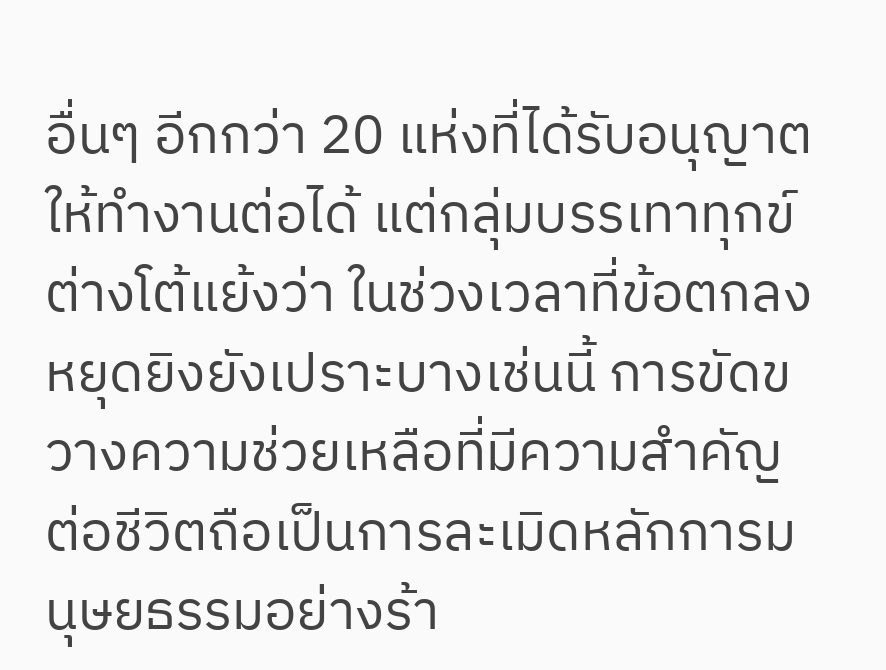อื่นๆ อีกกว่า 20 แห่งที่ได้รับอนุญาตให้ทำงานต่อได้ แต่กลุ่มบรรเทาทุกข์ต่างโต้แย้งว่า ในช่วงเวลาที่ข้อตกลงหยุดยิงยังเปราะบางเช่นนี้ การขัดขวางความช่วยเหลือที่มีความสำคัญต่อชีวิตถือเป็นการละเมิดหลักการมนุษยธรรมอย่างร้า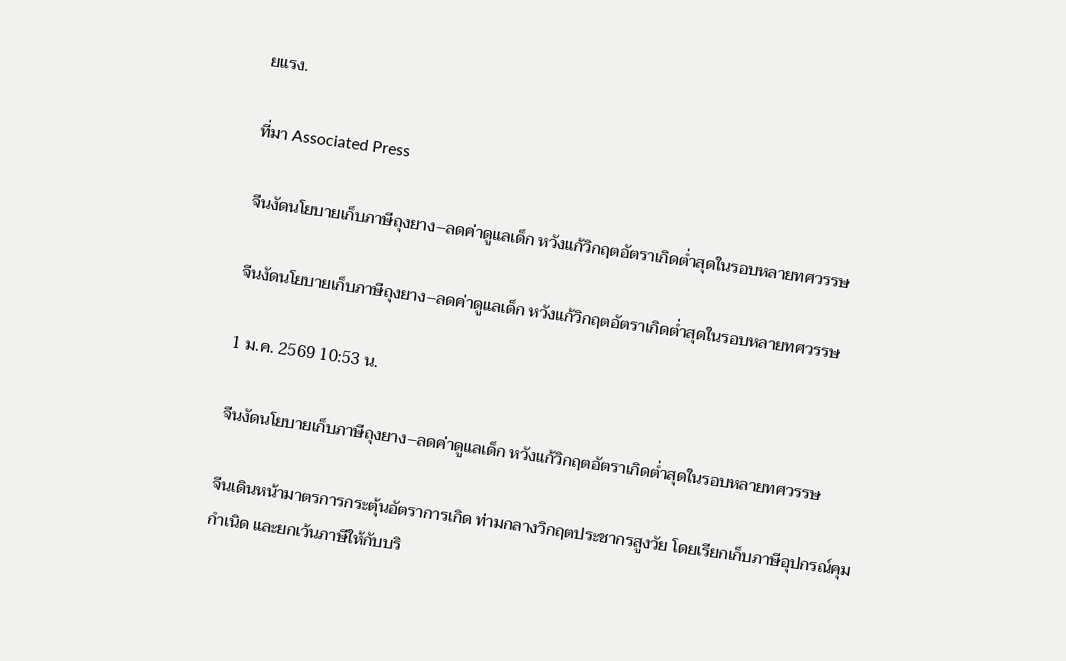ยแรง.

ที่มา Associated Press

จีนงัดนโยบายเก็บภาษีถุงยาง–ลดค่าดูแลเด็ก หวังแก้วิกฤตอัตราเกิดต่ำสุดในรอบหลายทศวรรษ

จีนงัดนโยบายเก็บภาษีถุงยาง–ลดค่าดูแลเด็ก หวังแก้วิกฤตอัตราเกิดต่ำสุดในรอบหลายทศวรรษ

1 ม.ค. 2569 10:53 น.

จีนงัดนโยบายเก็บภาษีถุงยาง–ลดค่าดูแลเด็ก หวังแก้วิกฤตอัตราเกิดต่ำสุดในรอบหลายทศวรรษ

จีนเดินหน้ามาตรการกระตุ้นอัตราการเกิด ท่ามกลางวิกฤตประชากรสูงวัย โดยเรียกเก็บภาษีอุปกรณ์คุมกำเนิด และยกเว้นภาษีให้กับบริ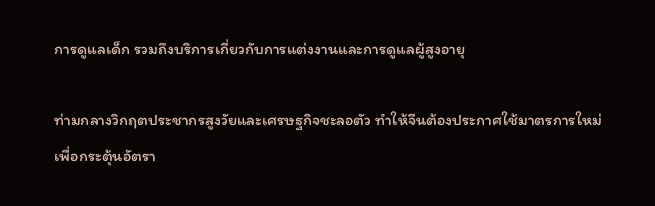การดูแลเด็ก รวมถึงบริการเกี่ยวกับการแต่งงานและการดูแลผู้สูงอายุ

ท่ามกลางวิกฤตประชากรสูงวัยและเศรษฐกิจชะลอตัว ทำให้จีนต้องประกาศใช้มาตรการใหม่เพื่อกระตุ้นอัตรา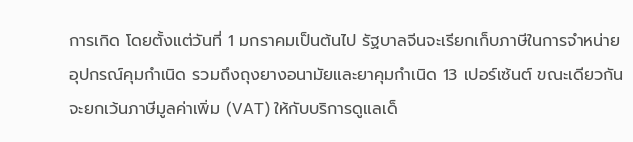การเกิด โดยตั้งแต่วันที่ 1 มกราคมเป็นต้นไป รัฐบาลจีนจะเรียกเก็บภาษีในการจำหน่ายอุปกรณ์คุมกำเนิด รวมถึงถุงยางอนามัยและยาคุมกำเนิด 13 เปอร์เซ้นต์ ขณะเดียวกันจะยกเว้นภาษีมูลค่าเพิ่ม (VAT) ให้กับบริการดูแลเด็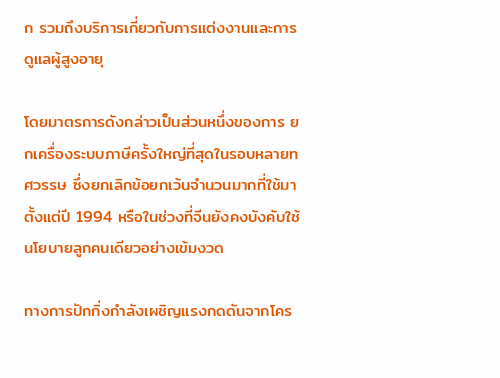ก รวมถึงบริการเกี่ยวกับการแต่งงานและการดูแลผู้สูงอายุ

โดยมาตรการดังกล่าวเป็นส่วนหนึ่งของการ ยกเครื่องระบบภาษีครั้งใหญ่ที่สุดในรอบหลายทศวรรษ ซึ่งยกเลิกข้อยกเว้นจำนวนมากที่ใช้มาตั้งแต่ปี 1994 หรือในช่วงที่จีนยังคงบังคับใช้นโยบายลูกคนเดียวอย่างเข้มงวด

ทางการปักกิ่งกำลังเผชิญแรงกดดันจากโคร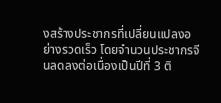งสร้างประชากรที่เปลี่ยนแปลงอย่างรวดเร็ว โดยจำนวนประชากรจีนลดลงต่อเนื่องเป็นปีที่ 3 ติ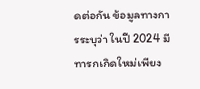ดต่อกัน ข้อมูลทางการระบุว่า ในปี 2024 มีทารกเกิดใหม่เพียง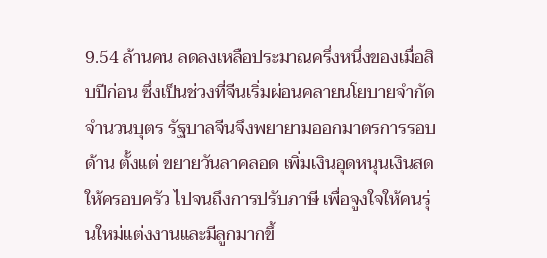9.54 ล้านคน ลดลงเหลือประมาณครึ่งหนึ่งของเมื่อสิบปีก่อน ซึ่งเป็นช่วงที่จีนเริ่มผ่อนคลายนโยบายจำกัดจำนวนบุตร รัฐบาลจีนจึงพยายามออกมาตรการรอบด้าน ตั้งแต่ ขยายวันลาคลอด เพิ่มเงินอุดหนุนเงินสดให้ครอบครัว ไปจนถึงการปรับภาษี เพื่อจูงใจให้คนรุ่นใหม่แต่งงานและมีลูกมากขึ้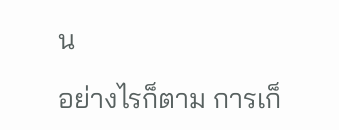น

อย่างไรก็ตาม การเก็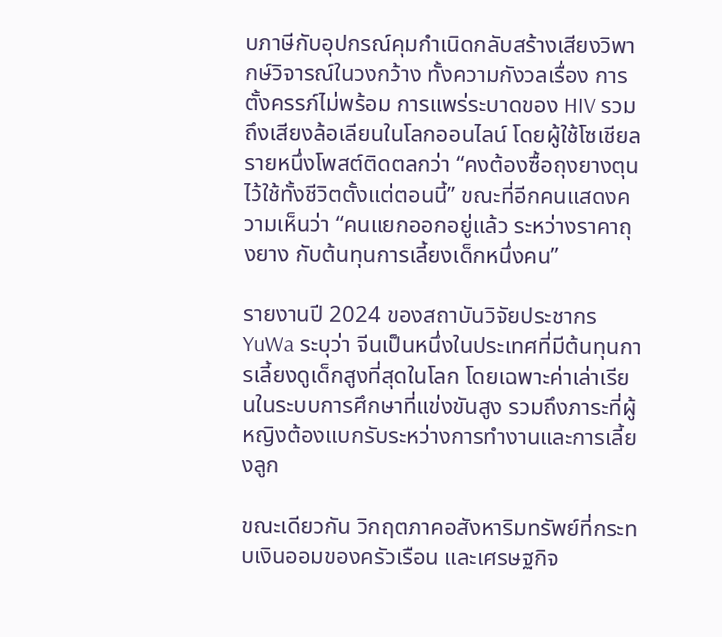บภาษีกับอุปกรณ์คุมกำเนิดกลับสร้างเสียงวิพากษ์วิจารณ์ในวงกว้าง ทั้งความกังวลเรื่อง การตั้งครรภ์ไม่พร้อม การแพร่ระบาดของ HIV รวมถึงเสียงล้อเลียนในโลกออนไลน์ โดยผู้ใช้โซเชียลรายหนึ่งโพสต์ติดตลกว่า “คงต้องซื้อถุงยางตุนไว้ใช้ทั้งชีวิตตั้งแต่ตอนนี้” ขณะที่อีกคนแสดงความเห็นว่า “คนแยกออกอยู่แล้ว ระหว่างราคาถุงยาง กับต้นทุนการเลี้ยงเด็กหนึ่งคน”

รายงานปี 2024 ของสถาบันวิจัยประชากร YuWa ระบุว่า จีนเป็นหนึ่งในประเทศที่มีต้นทุนการเลี้ยงดูเด็กสูงที่สุดในโลก โดยเฉพาะค่าเล่าเรียนในระบบการศึกษาที่แข่งขันสูง รวมถึงภาระที่ผู้หญิงต้องแบกรับระหว่างการทำงานและการเลี้ยงลูก

ขณะเดียวกัน วิกฤตภาคอสังหาริมทรัพย์ที่กระทบเงินออมของครัวเรือน และเศรษฐกิจ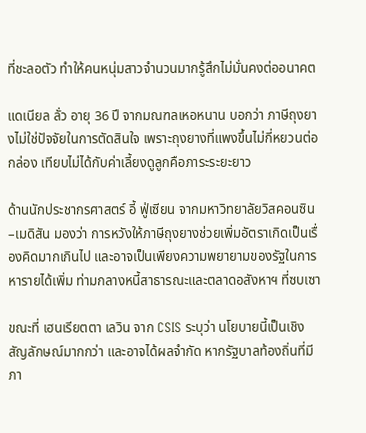ที่ชะลอตัว ทำให้คนหนุ่มสาวจำนวนมากรู้สึกไม่มั่นคงต่ออนาคต

แดเนียล ลั่ว อายุ 36 ปี จากมณฑลเหอหนาน บอกว่า ภาษีถุงยางไม่ใช่ปัจจัยในการตัดสินใจ เพราะถุงยางที่แพงขึ้นไม่กี่หยวนต่อกล่อง เทียบไม่ได้กับค่าเลี้ยงดูลูกคือภาระระยะยาว

ด้านนักประชากรศาสตร์ อี้ ฟู่เซียน จากมหาวิทยาลัยวิสคอนซิน–เมดิสัน มองว่า การหวังให้ภาษีถุงยางช่วยเพิ่มอัตราเกิดเป็นเรื่องคิดมากเกินไป และอาจเป็นเพียงความพยายามของรัฐในการหารายได้เพิ่ม ท่ามกลางหนี้สาธารณะและตลาดอสังหาฯ ที่ซบเซา

ขณะที่ เฮนเรียตตา เลวิน จาก CSIS ระบุว่า นโยบายนี้เป็นเชิงสัญลักษณ์มากกว่า และอาจได้ผลจำกัด หากรัฐบาลท้องถิ่นที่มีภา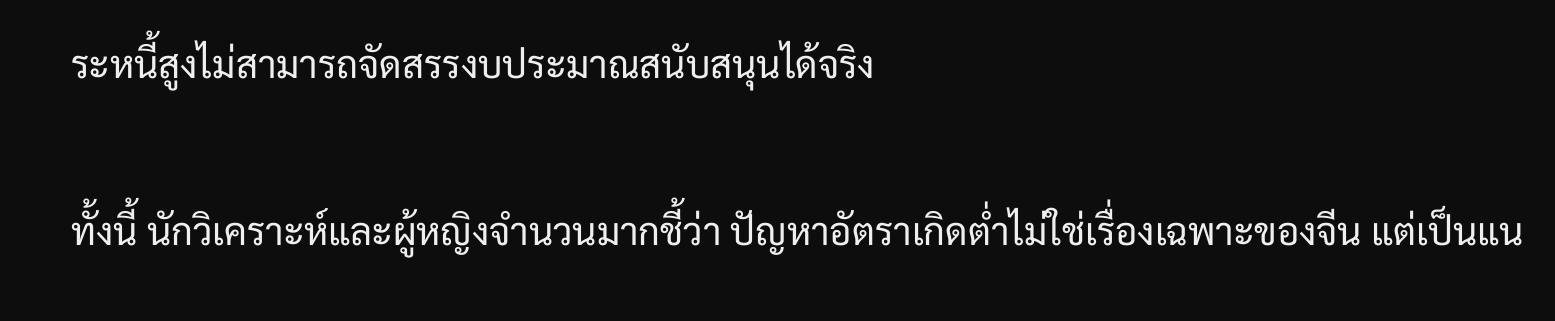ระหนี้สูงไม่สามารถจัดสรรงบประมาณสนับสนุนได้จริง

ทั้งนี้ นักวิเคราะห์และผู้หญิงจำนวนมากชี้ว่า ปัญหาอัตราเกิดต่ำไม่ใช่เรื่องเฉพาะของจีน แต่เป็นแน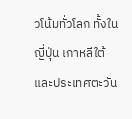วโน้มทั่วโลก ทั้งในญี่ปุ่น เกาหลีใต้ และประเทศตะวัน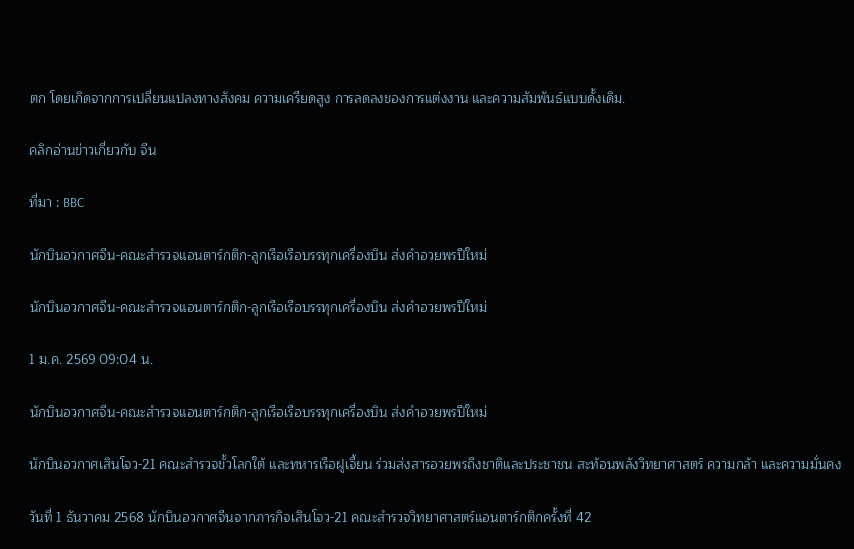ตก โดยเกิดจากการเปลี่ยนแปลงทางสังคม ความเครียดสูง การลดลงของการแต่งงาน และความสัมพันธ์แบบดั้งเดิม.

คลิกอ่านข่าวเกี่ยวกับ จีน

ที่มา : BBC

นักบินอวกาศจีน-คณะสำรวจแอนตาร์กติก-ลูกเรือเรือบรรทุกเครื่องบิน ส่งคำอวยพรปีใหม่

นักบินอวกาศจีน-คณะสำรวจแอนตาร์กติก-ลูกเรือเรือบรรทุกเครื่องบิน ส่งคำอวยพรปีใหม่

1 ม.ค. 2569 09:04 น.

นักบินอวกาศจีน-คณะสำรวจแอนตาร์กติก-ลูกเรือเรือบรรทุกเครื่องบิน ส่งคำอวยพรปีใหม่

นักบินอวกาศเสินโจว-21 คณะสำรวจขั้วโลกใต้ และทหารเรือฝูเจี้ยน ร่วมส่งสารอวยพรถึงชาติและประชาชน สะท้อนพลังวิทยาศาสตร์ ความกล้า และความมั่นคง

วันที่ 1 ธันวาคม 2568 นักบินอวกาศจีนจากภารกิจเสินโจว-21 คณะสำรวจวิทยาศาสตร์แอนตาร์กติกครั้งที่ 42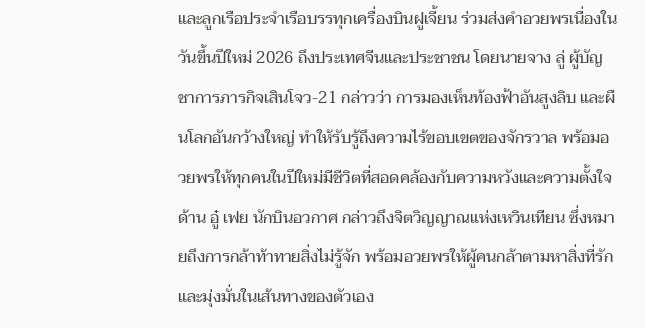และลูกเรือประจำเรือบรรทุกเครื่องบินฝูเจี้ยน ร่วมส่งคำอวยพรเนื่องในวันขึ้นปีใหม่ 2026 ถึงประเทศจีนและประชาชน โดยนายจาง ลู่ ผู้บัญชาการภารกิจเสินโจว-21 กล่าวว่า การมองเห็นท้องฟ้าอันสูงลิบ และผืนโลกอันกว้างใหญ่ ทำให้รับรู้ถึงความไร้ขอบเขตของจักรวาล พร้อมอวยพรให้ทุกคนในปีใหม่มีชีวิตที่สอดคล้องกับความหวังและความตั้งใจ ด้าน อู๋ เฟย นักบินอวกาศ กล่าวถึงจิตวิญญาณแห่งเหวินเทียน ซึ่งหมายถึงการกล้าท้าทายสิ่งไม่รู้จัก พร้อมอวยพรให้ผู้คนกล้าตามหาสิ่งที่รักและมุ่งมั่นในเส้นทางของตัวเอง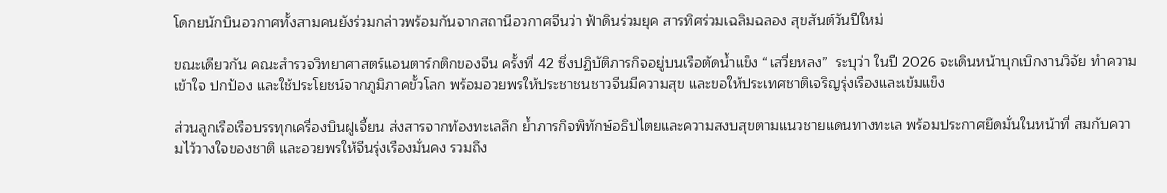โดกยนักบินอวกาศทั้งสามคนยังร่วมกล่าวพร้อมกันจากสถานีอวกาศจีนว่า ฟ้าดินร่วมยุค สารทิศร่วมเฉลิมฉลอง สุขสันต์วันปีใหม่

ขณะเดียวกัน คณะสำรวจวิทยาศาสตร์แอนตาร์กติกของจีน ครั้งที่ 42 ซึ่งปฏิบัติภารกิจอยู่บนเรือตัดน้ำแข็ง “เสวี่ยหลง”  ระบุว่า ในปี 2026 จะเดินหน้าบุกเบิกงานวิจัย ทำความเข้าใจ ปกป้อง และใช้ประโยชน์จากภูมิภาคขั้วโลก พร้อมอวยพรให้ประชาชนชาวจีนมีความสุข และขอให้ประเทศชาติเจริญรุ่งเรืองและเข้มแข็ง

ส่วนลูกเรือเรือบรรทุกเครื่องบินฝูเจี้ยน ส่งสารจากท้องทะเลลึก ย้ำภารกิจพิทักษ์อธิปไตยและความสงบสุขตามแนวชายแดนทางทะเล พร้อมประกาศยึดมั่นในหน้าที่ สมกับความไว้วางใจของชาติ และอวยพรให้จีนรุ่งเรืองมั่นคง รวมถึง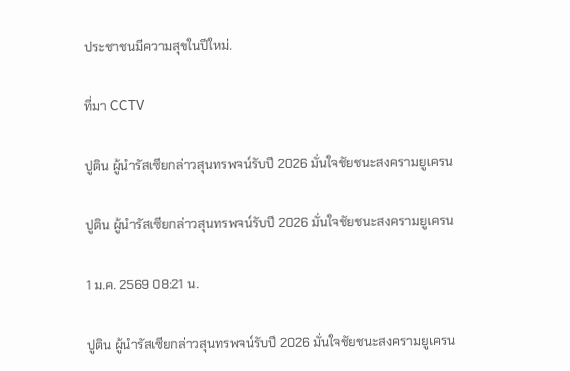ประชาชนมีความสุขในปีใหม่.

ที่มา CCTV

ปูติน ผู้นำรัสเซียกล่าวสุนทรพจน์รับปี 2026 มั่นใจชัยชนะสงครามยูเครน

ปูติน ผู้นำรัสเซียกล่าวสุนทรพจน์รับปี 2026 มั่นใจชัยชนะสงครามยูเครน

1 ม.ค. 2569 08:21 น.

ปูติน ผู้นำรัสเซียกล่าวสุนทรพจน์รับปี 2026 มั่นใจชัยชนะสงครามยูเครน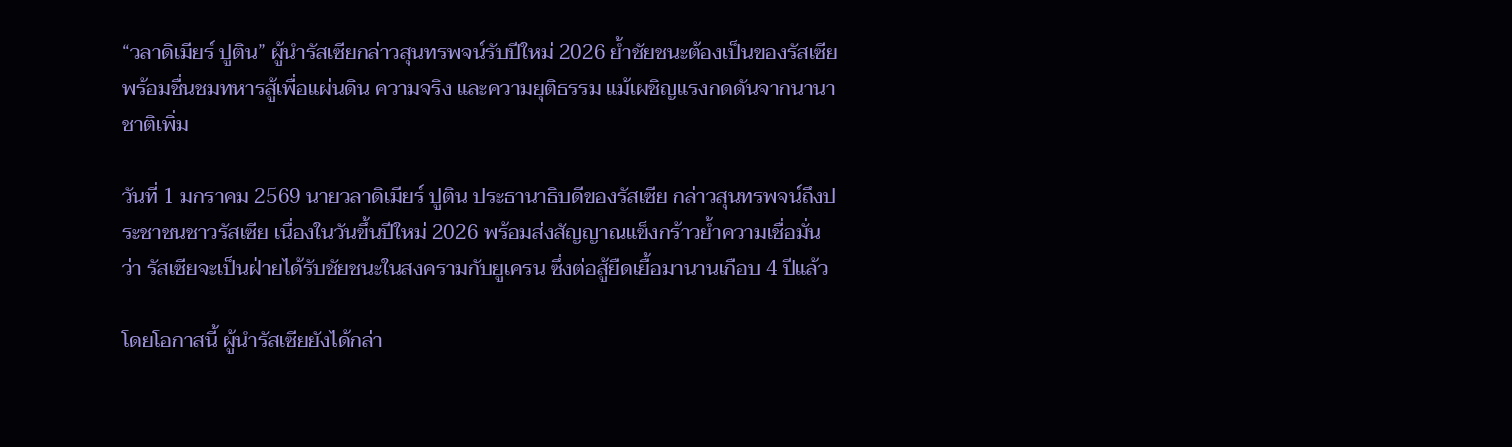“วลาดิเมียร์ ปูติน” ผู้นำรัสเซียกล่าวสุนทรพจน์รับปีใหม่ 2026 ย้ำชัยชนะต้องเป็นของรัสเซีย พร้อมชื่นชมทหารสู้เพื่อแผ่นดิน ความจริง และความยุติธรรม แม้เผชิญแรงกดดันจากนานาชาติเพิ่ม

วันที่ 1 มกราคม 2569 นายวลาดิเมียร์ ปูติน ประธานาธิบดีของรัสเซีย กล่าวสุนทรพจน์ถึงประชาชนชาวรัสเซีย เนื่องในวันขึ้นปีใหม่ 2026 พร้อมส่งสัญญาณแข็งกร้าวย้ำความเชื่อมั่นว่า รัสเซียจะเป็นฝ่ายได้รับชัยชนะในสงครามกับยูเครน ซึ่งต่อสู้ยืดเยื้อมานานเกือบ 4 ปีแล้ว

โดยโอกาสนี้ ผู้นำรัสเซียยังได้กล่า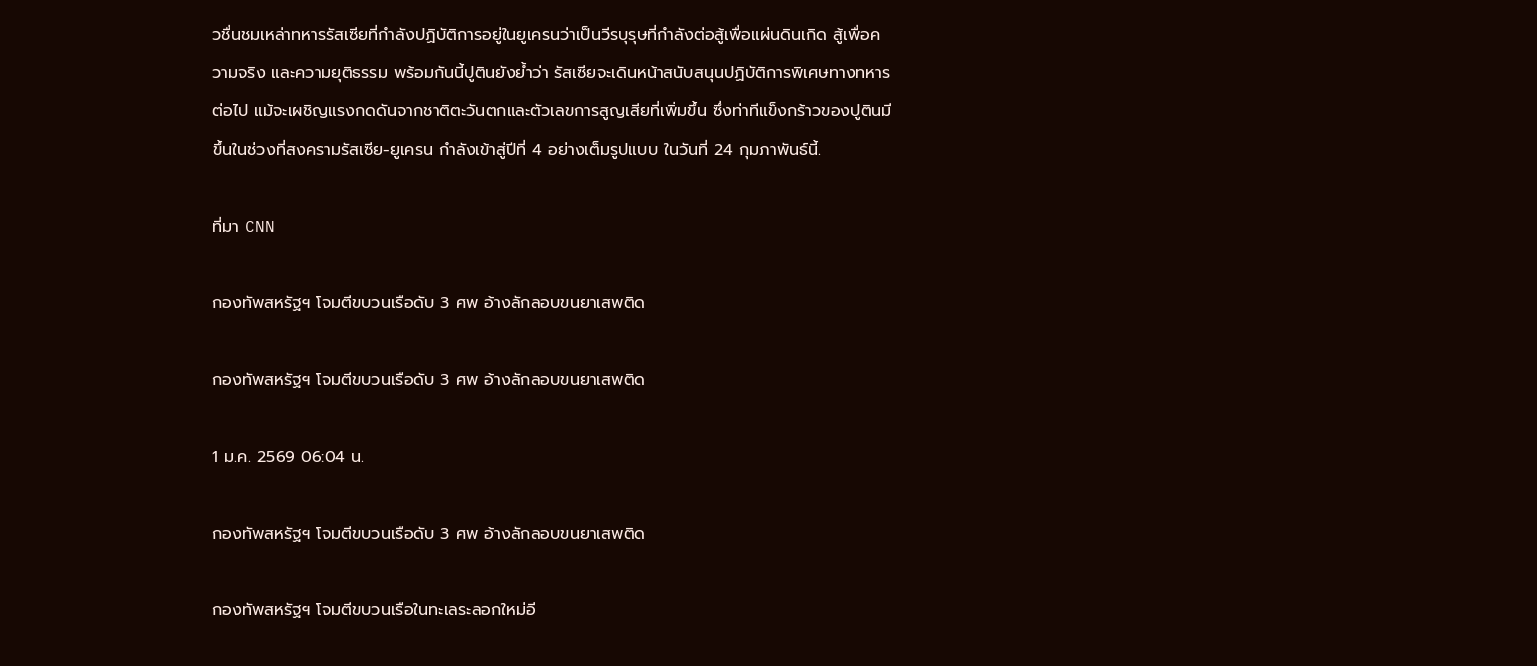วชื่นชมเหล่าทหารรัสเซียที่กำลังปฏิบัติการอยู่ในยูเครนว่าเป็นวีรบุรุษที่กำลังต่อสู้เพื่อแผ่นดินเกิด สู้เพื่อความจริง และความยุติธรรม พร้อมกันนี้ปูตินยังย้ำว่า รัสเซียจะเดินหน้าสนับสนุนปฏิบัติการพิเศษทางทหารต่อไป แม้จะเผชิญแรงกดดันจากชาติตะวันตกและตัวเลขการสูญเสียที่เพิ่มขึ้น ซึ่งท่าทีแข็งกร้าวของปูตินมีขึ้นในช่วงที่สงครามรัสเซีย-ยูเครน กำลังเข้าสู่ปีที่ 4 อย่างเต็มรูปแบบ ในวันที่ 24 กุมภาพันธ์นี้.

ที่มา CNN

กองทัพสหรัฐฯ โจมตีขบวนเรือดับ 3 ศพ อ้างลักลอบขนยาเสพติด

กองทัพสหรัฐฯ โจมตีขบวนเรือดับ 3 ศพ อ้างลักลอบขนยาเสพติด

1 ม.ค. 2569 06:04 น.

กองทัพสหรัฐฯ โจมตีขบวนเรือดับ 3 ศพ อ้างลักลอบขนยาเสพติด

กองทัพสหรัฐฯ โจมตีขบวนเรือในทะเลระลอกใหม่อี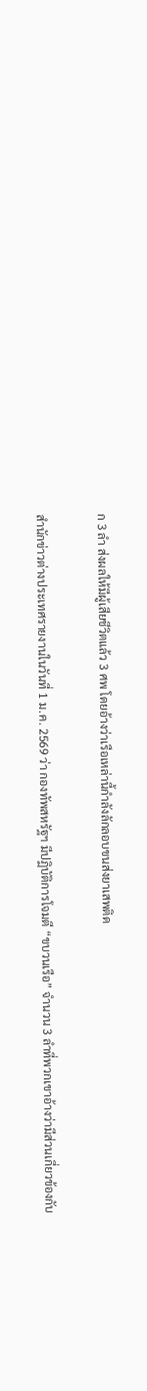ก 3 ลำ ส่งผลให้มีผู้เสียชีวิตแล้ว 3 ศพ โดยอ้างว่าเรือเหล่านี้กำลังลักลอบขนส่งยาเสพติด

สำนักข่าวต่างประเทศรายงานในวันที่ 1 ม.ค. 2569 ว่า กองทัพสหรัฐฯ มีปฏิบัติการโจมตี “ขบวนเรือ” จำนวน 3 ลำที่พวกเขาอ้างว่ามีส่วนเกี่ยวข้องกับ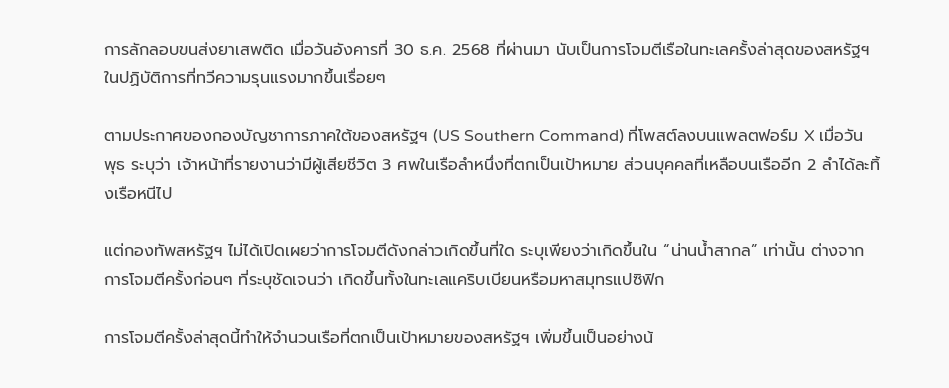การลักลอบขนส่งยาเสพติด เมื่อวันอังคารที่ 30 ธ.ค. 2568 ที่ผ่านมา นับเป็นการโจมตีเรือในทะเลครั้งล่าสุดของสหรัฐฯ ในปฏิบัติการที่ทวีความรุนแรงมากขึ้นเรื่อยๆ

ตามประกาศของกองบัญชาการภาคใต้ของสหรัฐฯ (US Southern Command) ที่โพสต์ลงบนแพลตฟอร์ม X เมื่อวันพุธ ระบุว่า เจ้าหน้าที่รายงานว่ามีผู้เสียชีวิต 3 ศพในเรือลำหนึ่งที่ตกเป็นเป้าหมาย ส่วนบุคคลที่เหลือบนเรืออีก 2 ลำได้ละทิ้งเรือหนีไป

แต่กองทัพสหรัฐฯ ไม่ได้เปิดเผยว่าการโจมตีดังกล่าวเกิดขึ้นที่ใด ระบุเพียงว่าเกิดขึ้นใน “น่านน้ำสากล” เท่านั้น ต่างจากการโจมตีครั้งก่อนๆ ที่ระบุชัดเจนว่า เกิดขึ้นทั้งในทะเลแคริบเบียนหรือมหาสมุทรแปซิฟิก

การโจมตีครั้งล่าสุดนี้ทำให้จำนวนเรือที่ตกเป็นเป้าหมายของสหรัฐฯ เพิ่มขึ้นเป็นอย่างน้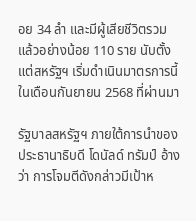อย 34 ลำ และมีผู้เสียชีวิตรวมแล้วอย่างน้อย 110 ราย นับตั้งแต่สหรัฐฯ เริ่มดำเนินมาตรการนี้ในเดือนกันยายน 2568 ที่ผ่านมา

รัฐบาลสหรัฐฯ ภายใต้การนำของประธานาธิบดี โดนัลด์ ทรัมป์ อ้างว่า การโจมตีดังกล่าวมีเป้าห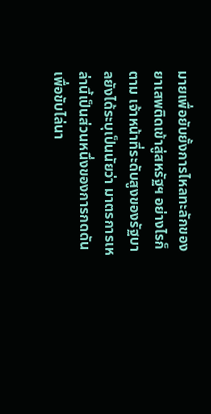มายเพื่อยับยั้งการไหลทะลักของยาเสพติดเข้าสู่สหรัฐฯ อย่างไรก็ตาม เจ้าหน้าที่ระดับสูงของรัฐบาลยังได้ระบุเป็นนัยว่า มาตรการเหล่านี้เป็นส่วนหนึ่งของการกดดันเพื่อขับไล่นา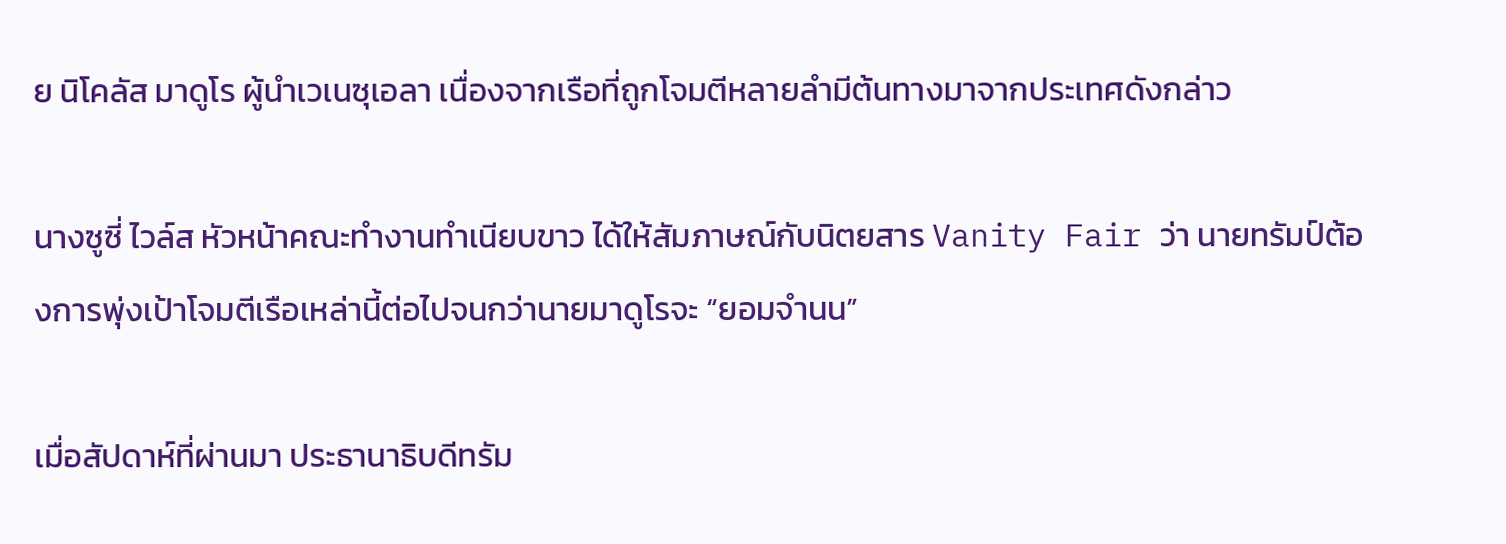ย นิโคลัส มาดูโร ผู้นำเวเนซุเอลา เนื่องจากเรือที่ถูกโจมตีหลายลำมีต้นทางมาจากประเทศดังกล่าว

นางซูซี่ ไวล์ส หัวหน้าคณะทำงานทำเนียบขาว ได้ให้สัมภาษณ์กับนิตยสาร Vanity Fair ว่า นายทรัมป์ต้องการพุ่งเป้าโจมตีเรือเหล่านี้ต่อไปจนกว่านายมาดูโรจะ “ยอมจำนน”

เมื่อสัปดาห์ที่ผ่านมา ประธานาธิบดีทรัม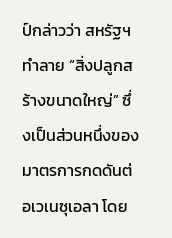ป์กล่าวว่า สหรัฐฯ ทำลาย “สิ่งปลูกสร้างขนาดใหญ่” ซึ่งเป็นส่วนหนึ่งของมาตรการกดดันต่อเวเนซุเอลา โดย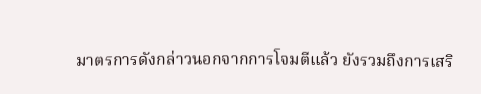มาตรการดังกล่าวนอกจากการโจมตีแล้ว ยังรวมถึงการเสริ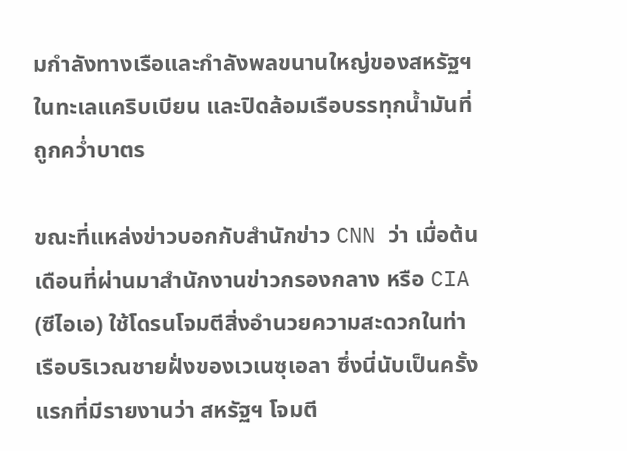มกำลังทางเรือและกำลังพลขนานใหญ่ของสหรัฐฯ ในทะเลแคริบเบียน และปิดล้อมเรือบรรทุกน้ำมันที่ถูกคว่ำบาตร

ขณะที่แหล่งข่าวบอกกับสำนักข่าว CNN ว่า เมื่อต้นเดือนที่ผ่านมาสำนักงานข่าวกรองกลาง หรือ CIA (ซีไอเอ) ใช้โดรนโจมตีสิ่งอำนวยความสะดวกในท่าเรือบริเวณชายฝั่งของเวเนซุเอลา ซึ่งนี่นับเป็นครั้งแรกที่มีรายงานว่า สหรัฐฯ โจมตี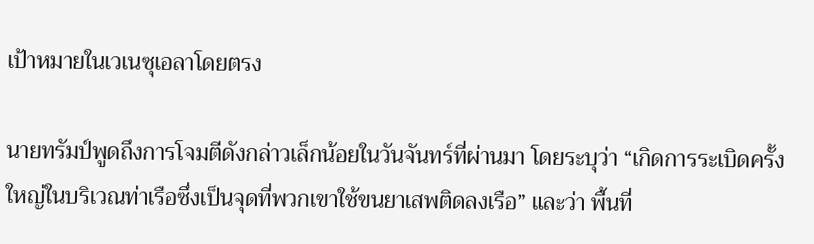เป้าหมายในเวเนซุเอลาโดยตรง

นายทรัมป์พูดถึงการโจมตีดังกล่าวเล็กน้อยในวันจันทร์ที่ผ่านมา โดยระบุว่า “เกิดการระเบิดครั้งใหญ่ในบริเวณท่าเรือซึ่งเป็นจุดที่พวกเขาใช้ขนยาเสพติดลงเรือ” และว่า พื้นที่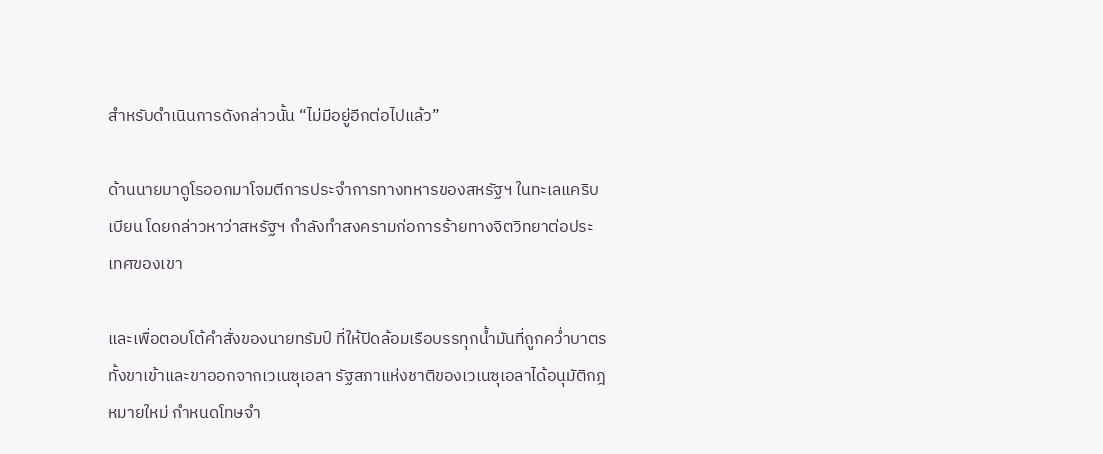สำหรับดำเนินการดังกล่าวนั้น “ไม่มีอยู่อีกต่อไปแล้ว”

ด้านนายมาดูโรออกมาโจมตีการประจำการทางทหารของสหรัฐฯ ในทะเลแคริบเบียน โดยกล่าวหาว่าสหรัฐฯ กำลังทำสงครามก่อการร้ายทางจิตวิทยาต่อประเทศของเขา

และเพื่อตอบโต้คำสั่งของนายทรัมป์ ที่ให้ปิดล้อมเรือบรรทุกน้ำมันที่ถูกคว่ำบาตรทั้งขาเข้าและขาออกจากเวเนซุเอลา รัฐสภาแห่งชาติของเวเนซุเอลาได้อนุมัติกฎหมายใหม่ กำหนดโทษจำ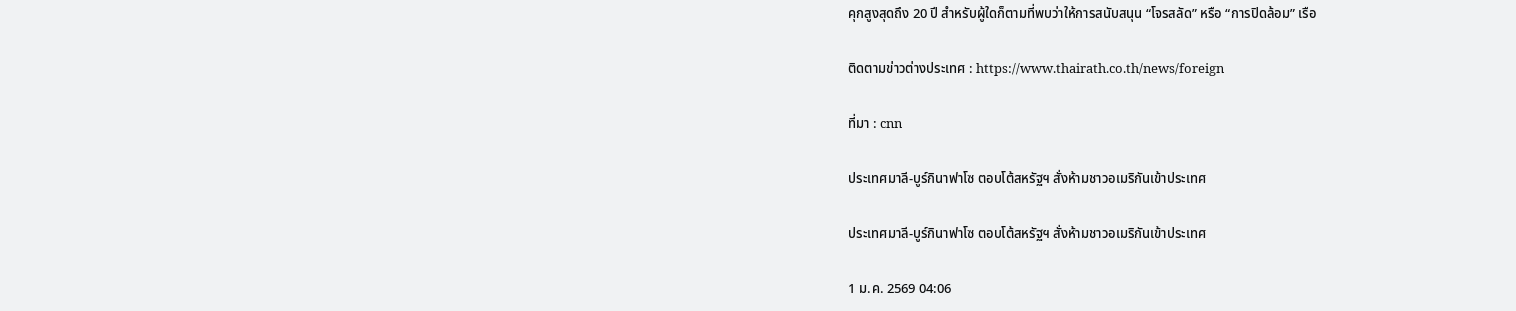คุกสูงสุดถึง 20 ปี สำหรับผู้ใดก็ตามที่พบว่าให้การสนับสนุน “โจรสลัด” หรือ “การปิดล้อม” เรือ

ติดตามข่าวต่างประเทศ : https://www.thairath.co.th/news/foreign

ที่มา : cnn

ประเทศมาลี-บูร์กินาฟาโซ ตอบโต้สหรัฐฯ สั่งห้ามชาวอเมริกันเข้าประเทศ

ประเทศมาลี-บูร์กินาฟาโซ ตอบโต้สหรัฐฯ สั่งห้ามชาวอเมริกันเข้าประเทศ

1 ม.ค. 2569 04:06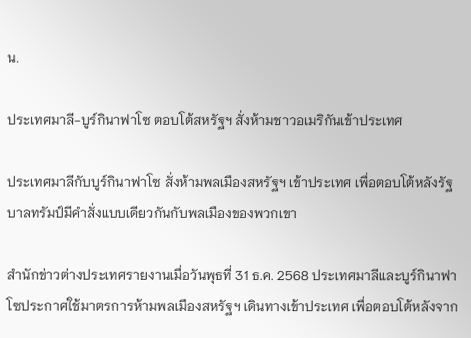น.

ประเทศมาลี-บูร์กินาฟาโซ ตอบโต้สหรัฐฯ สั่งห้ามชาวอเมริกันเข้าประเทศ

ประเทศมาลีกับบูร์กินาฟาโซ สั่งห้ามพลเมืองสหรัฐฯ เข้าประเทศ เพื่อตอบโต้หลังรัฐบาลทรัมป์มีคำสั่งแบบเดียวกันกับพลเมืองของพวกเขา

สำนักข่าวต่างประเทศรายงานเมื่อวันพุธที่ 31 ธ.ค. 2568 ประเทศมาลีและบูร์กินาฟาโซประกาศใช้มาตรการห้ามพลเมืองสหรัฐฯ เดินทางเข้าประเทศ เพื่อตอบโต้หลังจาก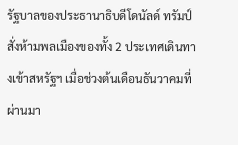รัฐบาลของประธานาธิบดีโดนัลด์ ทรัมป์ สั่งห้ามพลเมืองของทั้ง 2 ประเทศเดินทางเข้าสหรัฐฯ เมื่อช่วงต้นเดือนธันวาคมที่ผ่านมา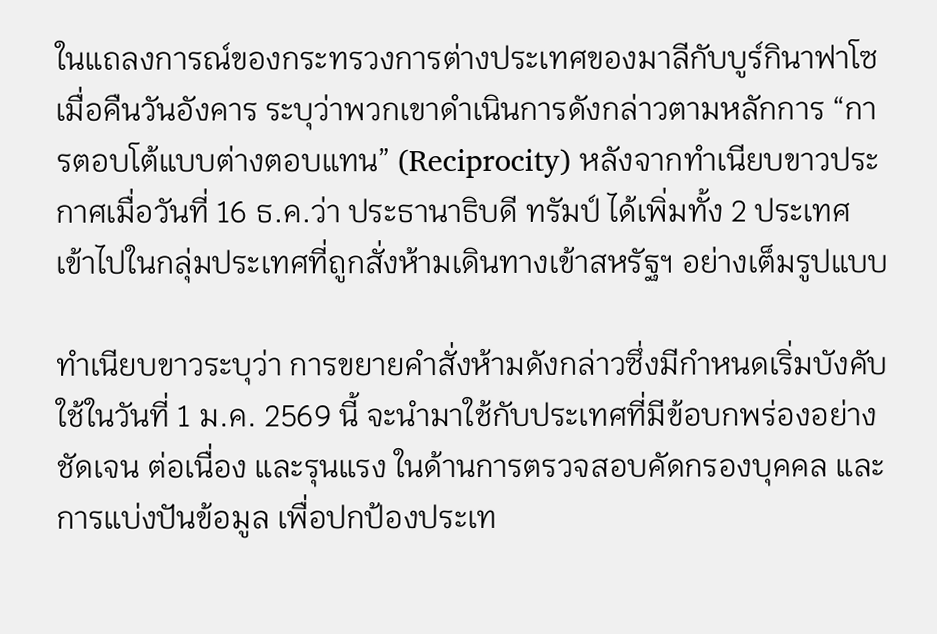ในแถลงการณ์ของกระทรวงการต่างประเทศของมาลีกับบูร์กินาฟาโซ เมื่อคืนวันอังคาร ระบุว่าพวกเขาดำเนินการดังกล่าวตามหลักการ “การตอบโต้แบบต่างตอบแทน” (Reciprocity) หลังจากทำเนียบขาวประกาศเมื่อวันที่ 16 ธ.ค.ว่า ประธานาธิบดี ทรัมป์ ได้เพิ่มทั้ง 2 ประเทศ เข้าไปในกลุ่มประเทศที่ถูกสั่งห้ามเดินทางเข้าสหรัฐฯ อย่างเต็มรูปแบบ

ทำเนียบขาวระบุว่า การขยายคำสั่งห้ามดังกล่าวซึ่งมีกำหนดเริ่มบังคับใช้ในวันที่ 1 ม.ค. 2569 นี้ จะนำมาใช้กับประเทศที่มีข้อบกพร่องอย่างชัดเจน ต่อเนื่อง และรุนแรง ในด้านการตรวจสอบคัดกรองบุคคล และการแบ่งปันข้อมูล เพื่อปกป้องประเท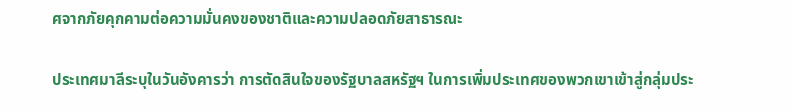ศจากภัยคุกคามต่อความมั่นคงของชาติและความปลอดภัยสาธารณะ

ประเทศมาลีระบุในวันอังคารว่า การตัดสินใจของรัฐบาลสหรัฐฯ ในการเพิ่มประเทศของพวกเขาเข้าสู่กลุ่มประ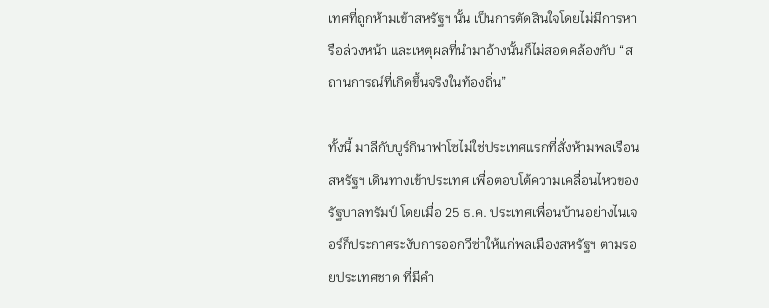เทศที่ถูกห้ามเข้าสหรัฐฯ นั้น เป็นการตัดสินใจโดยไม่มีการหารือล่วงหน้า และเหตุผลที่นำมาอ้างนั้นก็ไม่สอดคล้องกับ “สถานการณ์ที่เกิดขึ้นจริงในท้องถิ่น”

ทั้งนี้ มาลีกับบูร์กินาฟาโซไม่ใช่ประเทศแรกที่สั่งห้ามพลเรือนสหรัฐฯ เดินทางเข้าประเทศ เพื่อตอบโต้ความเคลื่อนไหวของรัฐบาลทรัมป์ โดยเมื่อ 25 ธ.ค. ประเทศเพื่อนบ้านอย่างไนเจอร์ก็ประกาศระงับการออกวีซ่าให้แก่พลเมืองสหรัฐฯ ตามรอยประเทศชาด ที่มีคำ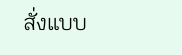สั่งแบบ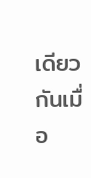เดียวกันเมื่อ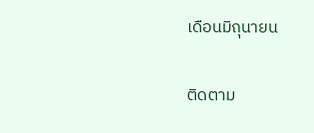เดือนมิถุนายน

ติดตาม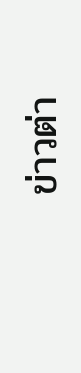ข่าวต่า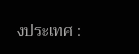งประเทศ :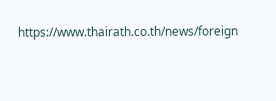https://www.thairath.co.th/news/foreign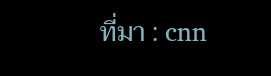ที่มา : cnn